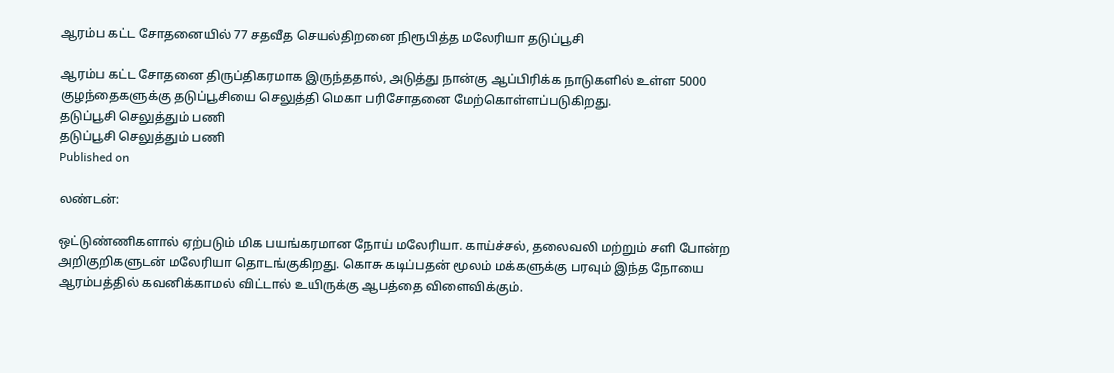ஆரம்ப கட்ட சோதனையில் 77 சதவீத செயல்திறனை நிரூபித்த மலேரியா தடுப்பூசி

ஆரம்ப கட்ட சோதனை திருப்திகரமாக இருந்ததால், அடுத்து நான்கு ஆப்பிரிக்க நாடுகளில் உள்ள 5000 குழந்தைகளுக்கு தடுப்பூசியை செலுத்தி மெகா பரிசோதனை மேற்கொள்ளப்படுகிறது.
தடுப்பூசி செலுத்தும் பணி
தடுப்பூசி செலுத்தும் பணி
Published on

லண்டன்:

ஒட்டுண்ணிகளால் ஏற்படும் மிக பயங்கரமான நோய் மலேரியா. காய்ச்சல், தலைவலி மற்றும் சளி போன்ற அறிகுறிகளுடன் மலேரியா தொடங்குகிறது. கொசு கடிப்பதன் மூலம் மக்களுக்கு பரவும் இந்த நோயை ஆரம்பத்தில் கவனிக்காமல் விட்டால் உயிருக்கு ஆபத்தை விளைவிக்கும்.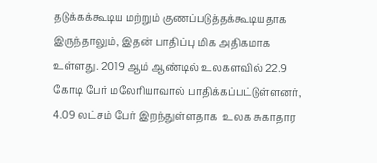தடுக்கக்கூடிய மற்றும் குணப்படுத்தக்கூடியதாக இருந்தாலும், இதன் பாதிப்பு மிக அதிகமாக உள்ளது. 2019 ஆம் ஆண்டில் உலகளவில் 22.9 கோடி பேர் மலேரியாவால் பாதிக்கப்பட்டுள்ளனர், 4.09 லட்சம் பேர் இறந்துள்ளதாக  உலக சுகாதார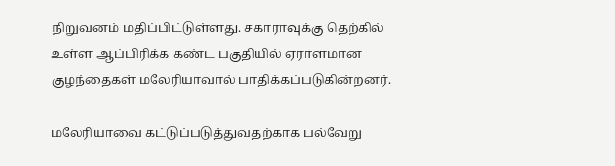நிறுவனம் மதிப்பிட்டுள்ளது. சகாராவுக்கு தெற்கில் உள்ள ஆப்பிரிக்க கண்ட பகுதியில் ஏராளமான குழந்தைகள் மலேரியாவால் பாதிக்கப்படுகின்றனர்.

மலேரியாவை கட்டுப்படுத்துவதற்காக பல்வேறு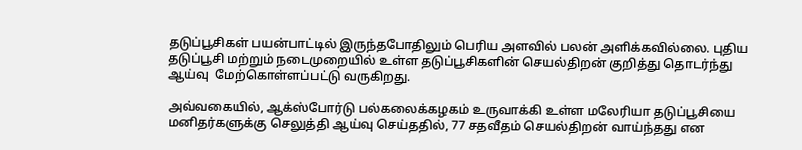தடுப்பூசிகள் பயன்பாட்டில் இருந்தபோதிலும் பெரிய அளவில் பலன் அளிக்கவில்லை. புதிய தடுப்பூசி மற்றும் நடைமுறையில் உள்ள தடுப்பூசிகளின் செயல்திறன் குறித்து தொடர்ந்து ஆய்வு  மேற்கொள்ளப்பட்டு வருகிறது.

அவ்வகையில், ஆக்ஸ்போர்டு பல்கலைக்கழகம் உருவாக்கி உள்ள மலேரியா தடுப்பூசியை மனிதர்களுக்கு செலுத்தி ஆய்வு செய்ததில், 77 சதவீதம் செயல்திறன் வாய்ந்தது என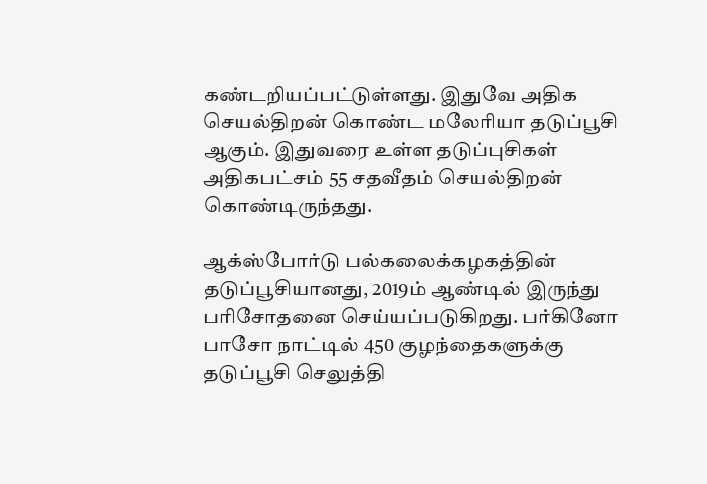கண்டறியப்பட்டுள்ளது. இதுவே அதிக செயல்திறன் கொண்ட மலேரியா தடுப்பூசி ஆகும். இதுவரை உள்ள தடுப்புசிகள் அதிகபட்சம் 55 சதவீதம் செயல்திறன் கொண்டிருந்தது.

ஆக்ஸ்போர்டு பல்கலைக்கழகத்தின் தடுப்பூசியானது, 2019ம் ஆண்டில் இருந்து பரிசோதனை செய்யப்படுகிறது. பர்கினோ பாசோ நாட்டில் 450 குழந்தைகளுக்கு தடுப்பூசி செலுத்தி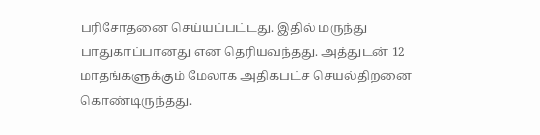பரிசோதனை செய்யப்பட்டது. இதில் மருந்து பாதுகாப்பானது என தெரியவந்தது. அத்துடன் 12 மாதங்களுக்கும் மேலாக அதிகபட்ச செயல்திறனை கொண்டிருந்தது.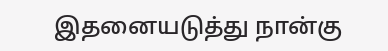இதனையடுத்து நான்கு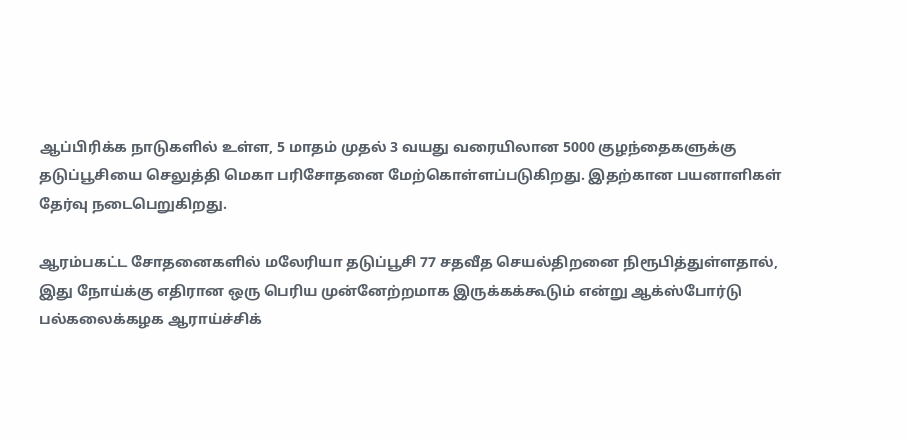ஆப்பிரிக்க நாடுகளில் உள்ள, 5 மாதம் முதல் 3 வயது வரையிலான 5000 குழந்தைகளுக்கு தடுப்பூசியை செலுத்தி மெகா பரிசோதனை மேற்கொள்ளப்படுகிறது. இதற்கான பயனாளிகள் தேர்வு நடைபெறுகிறது.

ஆரம்பகட்ட சோதனைகளில் மலேரியா தடுப்பூசி 77 சதவீத செயல்திறனை நிரூபித்துள்ளதால், இது நோய்க்கு எதிரான ஒரு பெரிய முன்னேற்றமாக இருக்கக்கூடும் என்று ஆக்ஸ்போர்டு பல்கலைக்கழக ஆராய்ச்சிக்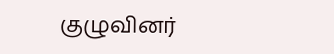குழுவினர்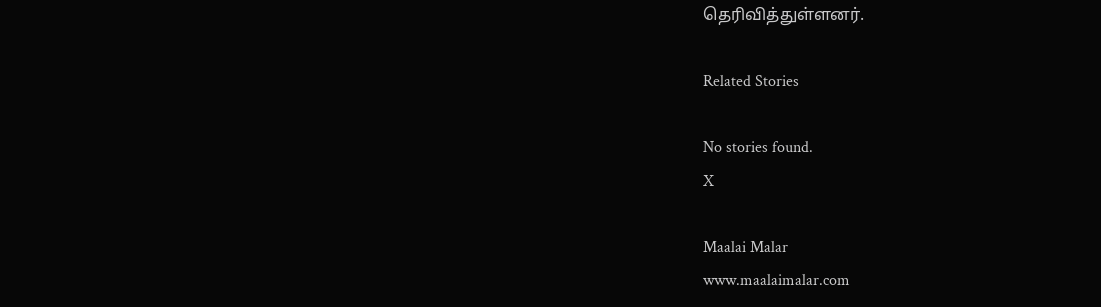தெரிவித்துள்ளனர்.

Related Stories

No stories found.
X

Maalai Malar
www.maalaimalar.com